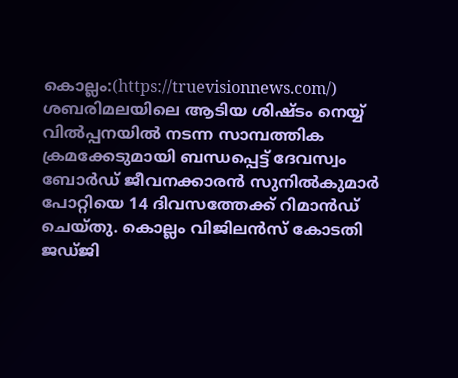കൊല്ലം:(https://truevisionnews.com/) ശബരിമലയിലെ ആടിയ ശിഷ്ടം നെയ്യ് വിൽപ്പനയിൽ നടന്ന സാമ്പത്തിക ക്രമക്കേടുമായി ബന്ധപ്പെട്ട് ദേവസ്വം ബോർഡ് ജീവനക്കാരൻ സുനിൽകുമാർ പോറ്റിയെ 14 ദിവസത്തേക്ക് റിമാൻഡ് ചെയ്തു. കൊല്ലം വിജിലൻസ് കോടതി ജഡ്ജി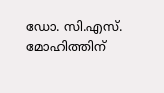ഡോ. സി.എസ്. മോഹിത്തിന്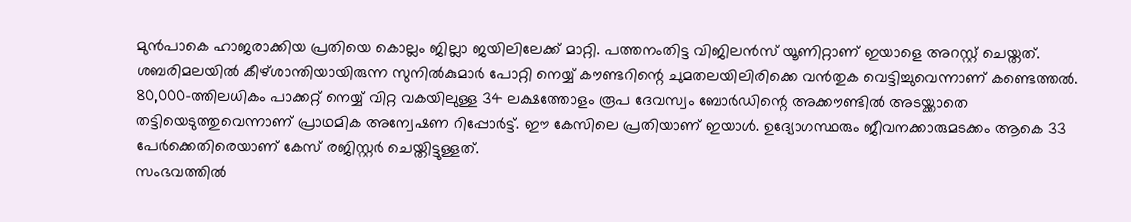മുൻപാകെ ഹാജരാക്കിയ പ്രതിയെ കൊല്ലം ജില്ലാ ജയിലിലേക്ക് മാറ്റി. പത്തനംതിട്ട വിജിലൻസ് യൂണിറ്റാണ് ഇയാളെ അറസ്റ്റ് ചെയ്തത്.
ശബരിമലയിൽ കീഴ്ശാന്തിയായിരുന്ന സുനിൽകുമാർ പോറ്റി നെയ്യ് കൗണ്ടറിന്റെ ചുമതലയിലിരിക്കെ വൻതുക വെട്ടിച്ചുവെന്നാണ് കണ്ടെത്തൽ. 80,000-ത്തിലധികം പാക്കറ്റ് നെയ്യ് വിറ്റ വകയിലുള്ള 34 ലക്ഷത്തോളം രൂപ ദേവസ്വം ബോർഡിന്റെ അക്കൗണ്ടിൽ അടയ്ക്കാതെ തട്ടിയെടുത്തുവെന്നാണ് പ്രാഥമിക അന്വേഷണ റിപ്പോർട്ട്. ഈ കേസിലെ പ്രതിയാണ് ഇയാൾ. ഉദ്യോഗസ്ഥരും ജീവനക്കാരുമടക്കം ആകെ 33 പേർക്കെതിരെയാണ് കേസ് രജിസ്റ്റർ ചെയ്തിട്ടുള്ളത്.
സംഭവത്തിൽ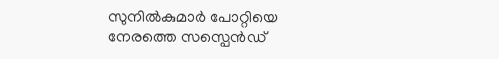സുനിൽകുമാർ പോറ്റിയെ നേരത്തെ സസ്പെൻഡ്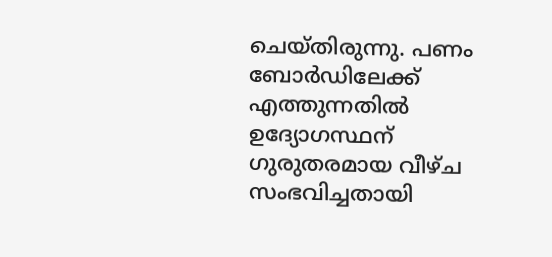ചെയ്തിരുന്നു. പണം ബോർഡിലേക്ക് എത്തുന്നതിൽ ഉദ്യോഗസ്ഥന് ഗുരുതരമായ വീഴ്ച സംഭവിച്ചതായി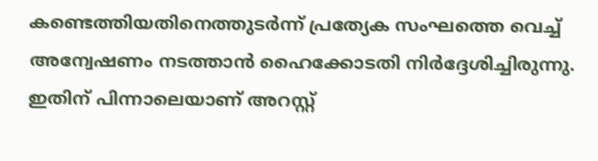കണ്ടെത്തിയതിനെത്തുടർന്ന് പ്രത്യേക സംഘത്തെ വെച്ച് അന്വേഷണം നടത്താൻ ഹൈക്കോടതി നിർദ്ദേശിച്ചിരുന്നു. ഇതിന് പിന്നാലെയാണ് അറസ്റ്റ്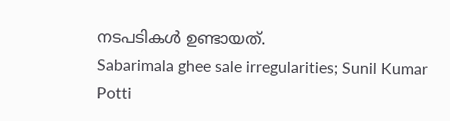നടപടികൾ ഉണ്ടായത്.
Sabarimala ghee sale irregularities; Sunil Kumar Potti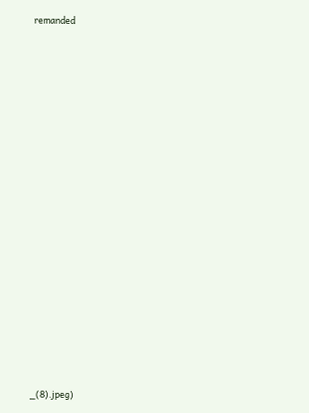remanded




























_(8).jpeg)